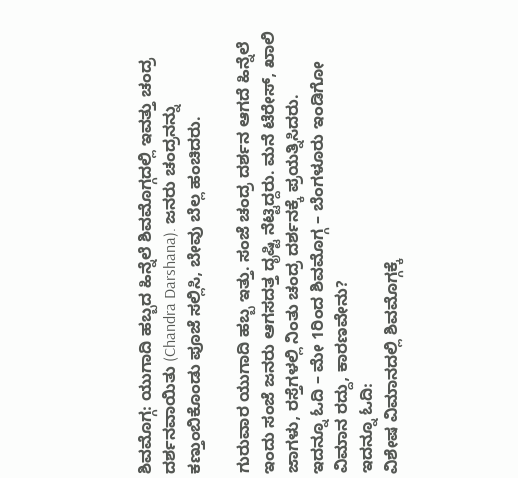ಶಿವಮೊಗ್ಗ: ಯುಗಾದಿ ಹಬ್ಬದ ಹಿನ್ನೆಲೆ ಶಿವಮೊಗ್ಗದಲ್ಲಿ ಇವತ್ತು ಚಂದ್ರ ದರ್ಶನವಾಯಿತು (Chandra Darshana). ಜನರು ಚಂದ್ರನನ್ನು ಕಣ್ತುಂಬಿಕೊಂಡು ಪೂಜೆ ಸಲ್ಲಿಸಿ, ಬೇವು ಬೆಲ್ಲ ಹಂಚಿದರು.

ಗುರುವಾರ ಯುಗಾದಿ ಹಬ್ಬ ಇತ್ತು. ಸಂಜೆ ಚಂದ್ರ ದರ್ಶನ ಆಗದೆ ಹಿನ್ನೆಲೆ ಇಂದು ಸಂಜೆ ಜನರು ಆಗಸದತ್ತ ದೃಷ್ಟಿ ನೆಟ್ಟಿದ್ದರು. ಮನೆ ಟೆರೇಸ್, ಖಾಲಿ ಜಾಗಳು, ರಸ್ತೆಗಳಲ್ಲಿ ನಿಂತು ಚಂದ್ರ ದರ್ಶನಕ್ಕೆ ಪ್ರಯತ್ನಿಸಿದರು.
ಇದನ್ನೂ ಓದಿ – ಮೇ 1ರಿಂದ ಶಿವಮೊಗ್ಗ – ಬೆಂಗಳೂರು ಇಂಡಿಗೋ ವಿಮಾನ ರದ್ದು, ಕಾರಣವೇನು?
ಇದನ್ನೂ ಓದಿ:
ವಿಶೇಷ ವಿಮಾನದಲ್ಲಿ ಶಿವಮೊಗ್ಗಕ್ಕೆ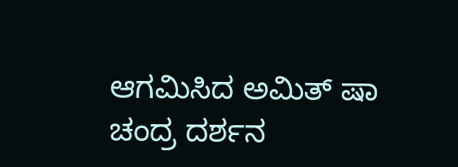ಆಗಮಿಸಿದ ಅಮಿತ್ ಷಾ
ಚಂದ್ರ ದರ್ಶನ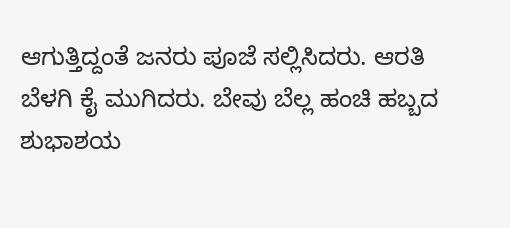ಆಗುತ್ತಿದ್ದಂತೆ ಜನರು ಪೂಜೆ ಸಲ್ಲಿಸಿದರು. ಆರತಿ ಬೆಳಗಿ ಕೈ ಮುಗಿದರು. ಬೇವು ಬೆಲ್ಲ ಹಂಚಿ ಹಬ್ಬದ ಶುಭಾಶಯ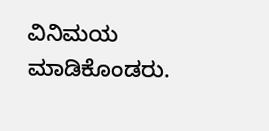ವಿನಿಮಯ ಮಾಡಿಕೊಂಡರು.